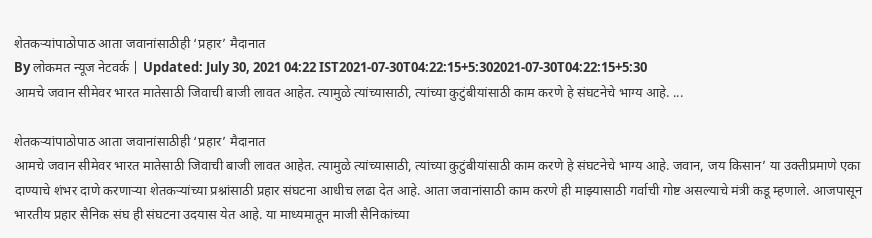शेतकऱ्यांपाठोपाठ आता जवानांसाठीही ‘प्रहार’ मैदानात
By लोकमत न्यूज नेटवर्क | Updated: July 30, 2021 04:22 IST2021-07-30T04:22:15+5:302021-07-30T04:22:15+5:30
आमचे जवान सीमेवर भारत मातेसाठी जिवाची बाजी लावत आहेत. त्यामुळे त्यांच्यासाठी, त्यांच्या कुटुंबीयांसाठी काम करणे हे संघटनेचे भाग्य आहे. ...

शेतकऱ्यांपाठोपाठ आता जवानांसाठीही ‘प्रहार’ मैदानात
आमचे जवान सीमेवर भारत मातेसाठी जिवाची बाजी लावत आहेत. त्यामुळे त्यांच्यासाठी, त्यांच्या कुटुंबीयांसाठी काम करणे हे संघटनेचे भाग्य आहे. जवान, जय किसान’ या उक्तीप्रमाणे एका दाण्याचे शंभर दाणे करणाऱ्या शेतकऱ्यांच्या प्रश्नांसाठी प्रहार संघटना आधीच लढा देत आहे. आता जवानांसाठी काम करणे ही माझ्यासाठी गर्वाची गोष्ट असल्याचे मंत्री कडू म्हणाले. आजपासून भारतीय प्रहार सैनिक संघ ही संघटना उदयास येत आहे. या माध्यमातून माजी सैनिकांच्या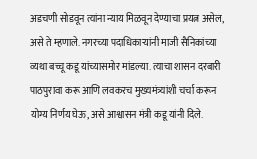अडचणी सोडवून त्यांना न्याय मिळवून देण्याचा प्रयत्न असेल, असे ते म्हणाले. नगरच्या पदाधिकाऱ्यांनी माजी सैनिकांच्या व्यथा बच्चू कडू यांच्यासमोर मांडल्या. त्याचा शासन दरबारी पाठपुरावा करू आणि लवकरच मुख्यमंत्र्यांशी चर्चा करून योग्य निर्णय घेऊ, असे आश्वासन मंत्री कडू यांनी दिले.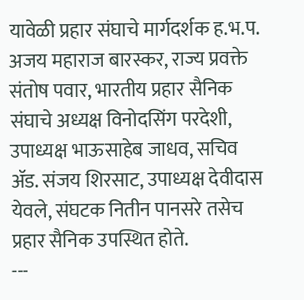यावेळी प्रहार संघाचे मार्गदर्शक ह.भ.प. अजय महाराज बारस्कर, राज्य प्रवक्ते संतोष पवार, भारतीय प्रहार सैनिक संघाचे अध्यक्ष विनोदसिंग परदेशी, उपाध्यक्ष भाऊसाहेब जाधव, सचिव ॲड. संजय शिरसाट, उपाध्यक्ष देवीदास येवले, संघटक नितीन पानसरे तसेच प्रहार सैनिक उपस्थित होते.
---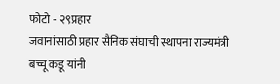फोटो - २९प्रहार
जवानांसाठी प्रहार सैनिक संघाची स्थापना राज्यमंत्री बच्चू कडू यांनी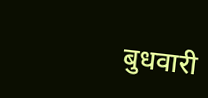बुधवारी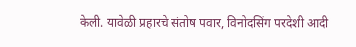केली. यावेळी प्रहारचे संतोष पवार, विनोदसिंग परदेशी आदी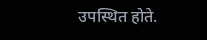उपस्थित होते.